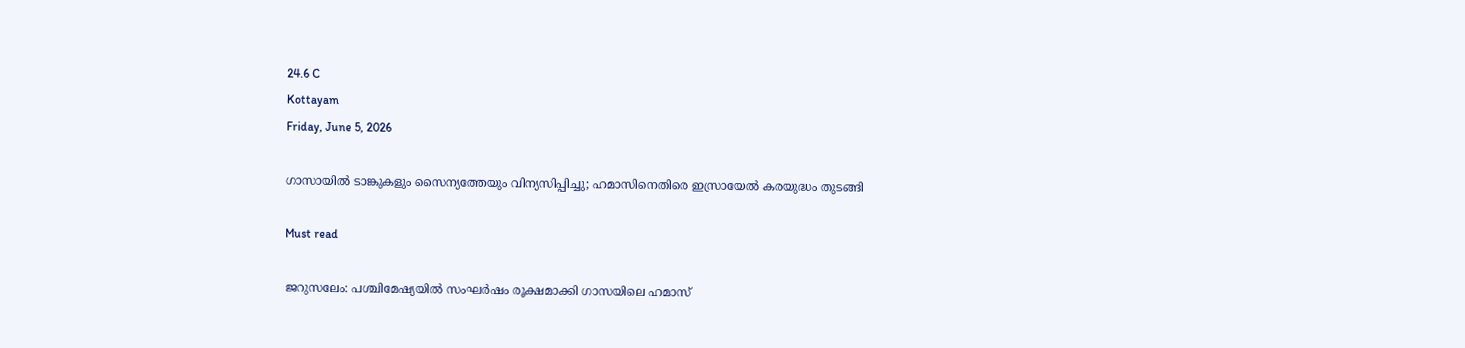24.6 C
Kottayam
Friday, June 5, 2026

ഗാസായില്‍ ടാങ്കുകളും സൈന്യത്തേയും വിന്യസിപ്പിച്ചു; ഹമാസിനെതിരെ ഇസ്രായേല്‍ കരയുദ്ധം തുടങ്ങി

Must read

ജറുസലേം: പശ്ചിമേഷ്യയില്‍ സംഘര്‍ഷം രൂക്ഷമാക്കി ഗാസയിലെ ഹമാസ്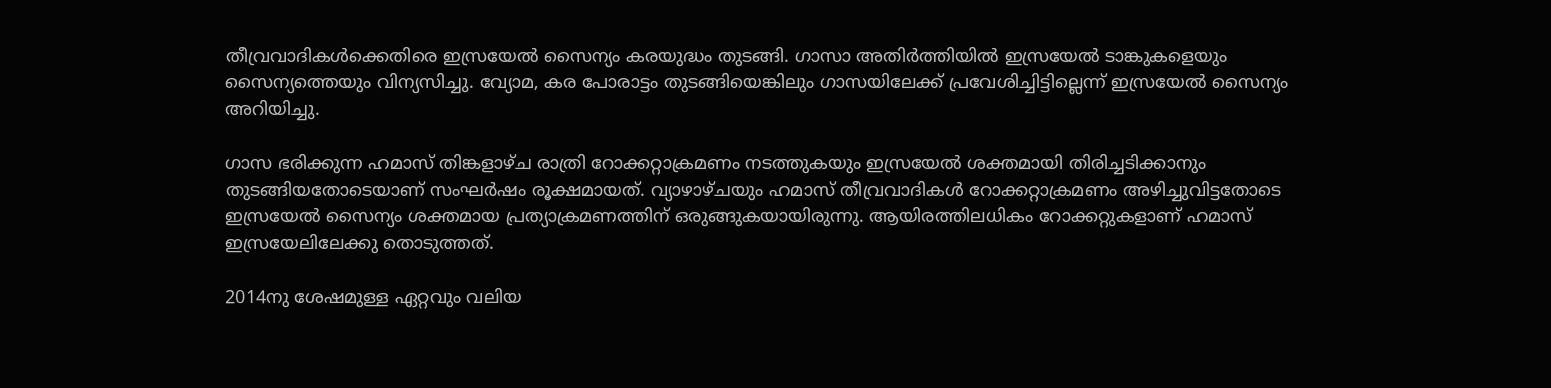തീവ്രവാദികള്‍ക്കെതിരെ ഇസ്രയേല്‍ സൈന്യം കരയുദ്ധം തുടങ്ങി. ഗാസാ അതിര്‍ത്തിയില്‍ ഇസ്രയേല്‍ ടാങ്കുകളെയും സൈന്യത്തെയും വിന്യസിച്ചു. വ്യോമ, കര പോരാട്ടം തുടങ്ങിയെങ്കിലും ഗാസയിലേക്ക് പ്രവേശിച്ചിട്ടില്ലെന്ന് ഇസ്രയേല്‍ സൈന്യം അറിയിച്ചു.

ഗാസ ഭരിക്കുന്ന ഹമാസ് തിങ്കളാഴ്ച രാത്രി റോക്കറ്റാക്രമണം നടത്തുകയും ഇസ്രയേല്‍ ശക്തമായി തിരിച്ചടിക്കാനും തുടങ്ങിയതോടെയാണ് സംഘര്‍ഷം രൂക്ഷമായത്. വ്യാഴാഴ്ചയും ഹമാസ് തീവ്രവാദികള്‍ റോക്കറ്റാക്രമണം അഴിച്ചുവിട്ടതോടെ ഇസ്രയേല്‍ സൈന്യം ശക്തമായ പ്രത്യാക്രമണത്തിന് ഒരുങ്ങുകയായിരുന്നു. ആയിരത്തിലധികം റോക്കറ്റുകളാണ് ഹമാസ് ഇസ്രയേലിലേക്കു തൊടുത്തത്.

2014നു ശേഷമുള്ള ഏറ്റവും വലിയ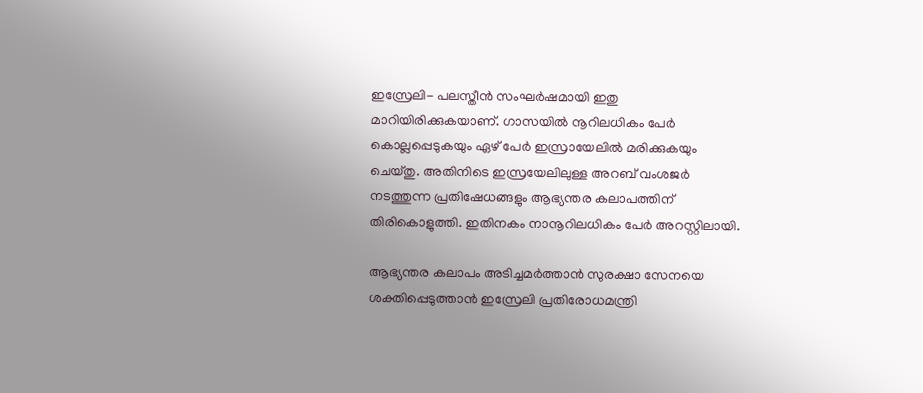ഇസ്രേലി- പലസ്തീന്‍ സംഘര്‍ഷമായി ഇതു മാറിയിരിക്കുകയാണ്. ഗാസയില്‍ നൂറിലധികം പേര്‍ കൊല്ലപ്പെടുകയും ഏഴ് പേര്‍ ഇസ്രായേലില്‍ മരിക്കുകയും ചെയ്തു. അതിനിടെ ഇസ്രയേലിലുള്ള അറബ് വംശജര്‍ നടത്തുന്ന പ്രതിഷേധങ്ങളും ആഭ്യന്തര കലാപത്തിന് തിരികൊളുത്തി. ഇതിനകം നാനൂറിലധികം പേര്‍ അറസ്റ്റിലായി.

ആഭ്യന്തര കലാപം അടിച്ചമര്‍ത്താന്‍ സുരക്ഷാ സേനയെ ശക്തിപ്പെടുത്താന്‍ ഇസ്രേലി പ്രതിരോധമന്ത്രി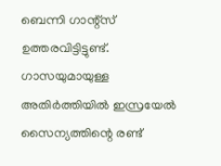ബെന്നി ഗാന്റ്‌സ് ഉത്തരവിട്ടിട്ടുണ്ട്. ഗാസയുമായുള്ള അതിര്‍ത്തിയില്‍ ഇസ്രയേല്‍ സൈന്യത്തിന്റെ രണ്ട്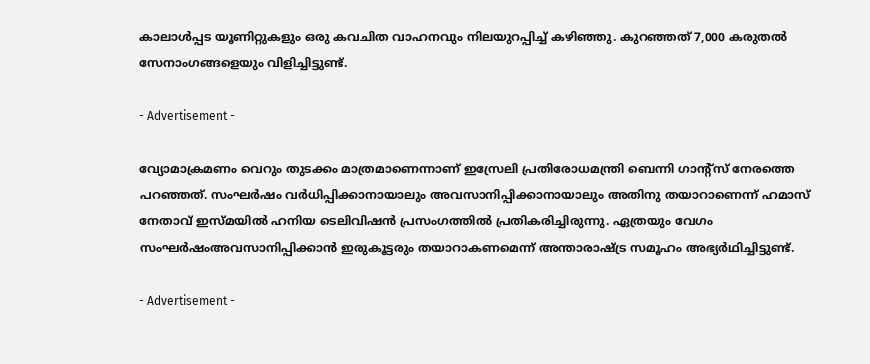കാലാള്‍പ്പട യൂണിറ്റുകളും ഒരു കവചിത വാഹനവും നിലയുറപ്പിച്ച് കഴിഞ്ഞു. കുറഞ്ഞത് 7,000 കരുതല്‍ സേനാംഗങ്ങളെയും വിളിച്ചിട്ടുണ്ട്.

- Advertisement -

വ്യോമാക്രമണം വെറും തുടക്കം മാത്രമാണെന്നാണ് ഇസ്രേലി പ്രതിരോധമന്ത്രി ബെന്നി ഗാന്റ്‌സ് നേരത്തെ പറഞ്ഞത്. സംഘര്‍ഷം വര്‍ധിപ്പിക്കാനായാലും അവസാനിപ്പിക്കാനായാലും അതിനു തയാറാണെന്ന് ഹമാസ് നേതാവ് ഇസ്മയില്‍ ഹനിയ ടെലിവിഷന്‍ പ്രസംഗത്തില്‍ പ്രതികരിച്ചിരുന്നു. ഏത്രയും വേഗം സംഘര്‍ഷംഅവസാനിപ്പിക്കാന്‍ ഇരുകൂട്ടരും തയാറാകണമെന്ന് അന്താരാഷ്ട്ര സമൂഹം അഭ്യര്‍ഥിച്ചിട്ടുണ്ട്.

- Advertisement -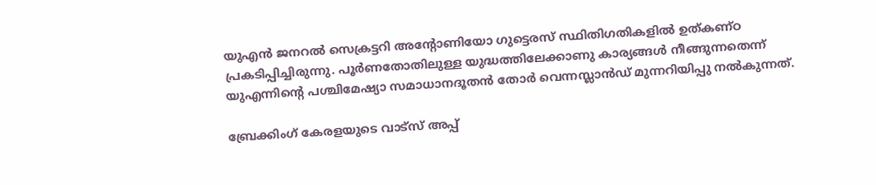യുഎന്‍ ജനറല്‍ സെക്രട്ടറി അന്റോണിയോ ഗുട്ടെരസ് സ്ഥിതിഗതികളില്‍ ഉത്കണ്ഠ പ്രകടിപ്പിച്ചിരുന്നു. പൂര്‍ണതോതിലുള്ള യുദ്ധത്തിലേക്കാണു കാര്യങ്ങള്‍ നീങ്ങുന്നതെന്ന് യുഎന്നിന്റെ പശ്ചിമേഷ്യാ സമാധാനദൂതന്‍ തോര്‍ വെന്നസ്ലാന്‍ഡ് മുന്നറിയിപ്പു നല്‍കുന്നത്.

ബ്രേക്കിംഗ് കേരളയുടെ വാട്സ് അപ്പ്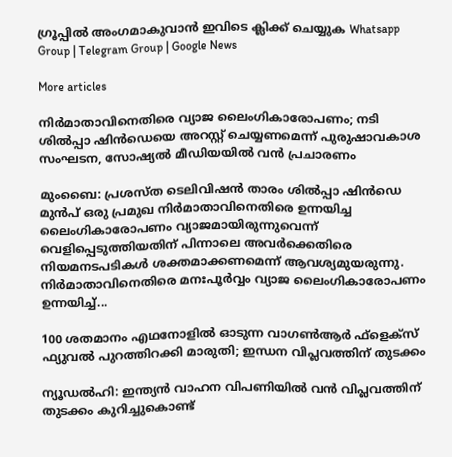ഗ്രൂപ്പിൽ അംഗമാകുവാൻ ഇവിടെ ക്ലിക്ക് ചെയ്യുക Whatsapp Group | Telegram Group | Google News

More articles

നിർമാതാവിനെതിരെ വ്യാജ ലൈംഗികാരോപണം; നടി ശിൽപ്പാ ഷിൻഡെയെ അറസ്റ്റ് ചെയ്യണമെന്ന് പുരുഷാവകാശ സംഘടന, സോഷ്യൽ മീഡിയയിൽ വൻ പ്രചാരണം

മുംബൈ: പ്രശസ്ത ടെലിവിഷൻ താരം ശിൽപ്പാ ഷിൻഡെ മുൻപ് ഒരു പ്രമുഖ നിർമാതാവിനെതിരെ ഉന്നയിച്ച ലൈംഗികാരോപണം വ്യാജമായിരുന്നുവെന്ന് വെളിപ്പെടുത്തിയതിന് പിന്നാലെ അവർക്കെതിരെ നിയമനടപടികൾ ശക്തമാക്കണമെന്ന് ആവശ്യമുയരുന്നു. നിർമാതാവിനെതിരെ മനഃപൂർവ്വം വ്യാജ ലൈംഗികാരോപണം ഉന്നയിച്ച്...

100 ശതമാനം എഥനോളിൽ ഓടുന്ന വാഗൺആർ ഫ്ളെക്സ് ഫ്യുവൽ പുറത്തിറക്കി മാരുതി; ഇന്ധന വിപ്ലവത്തിന് തുടക്കം

ന്യൂഡൽഹി: ഇന്ത്യൻ വാഹന വിപണിയിൽ വൻ വിപ്ലവത്തിന് തുടക്കം കുറിച്ചുകൊണ്ട്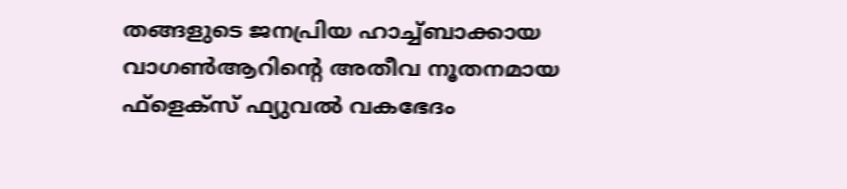തങ്ങളുടെ ജനപ്രിയ ഹാച്ച്ബാക്കായ വാഗൺആറിന്റെ അതീവ നൂതനമായ ഫ്‌ളെക്‌സ് ഫ്യുവൽ വകഭേദം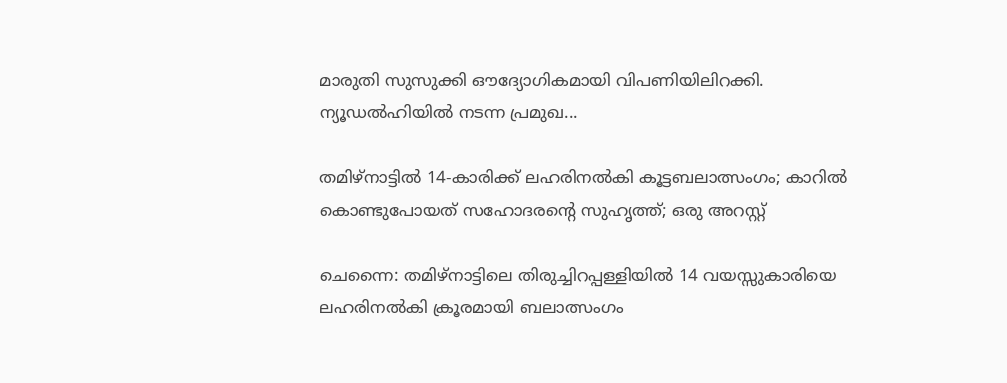മാരുതി സുസുക്കി ഔദ്യോഗികമായി വിപണിയിലിറക്കി. ന്യൂഡൽഹിയിൽ നടന്ന പ്രമുഖ...

തമിഴ്നാട്ടിൽ 14-കാരിക്ക് ലഹരിനൽകി കൂട്ടബലാത്സംഗം; കാറിൽ കൊണ്ടുപോയത് സഹോദരന്റെ സുഹൃത്ത്; ഒരു അറസ്റ്റ്

ചെന്നൈ: തമിഴ്നാട്ടിലെ തിരുച്ചിറപ്പള്ളിയിൽ 14 വയസ്സുകാരിയെ ലഹരിനൽകി ക്രൂരമായി ബലാത്സംഗം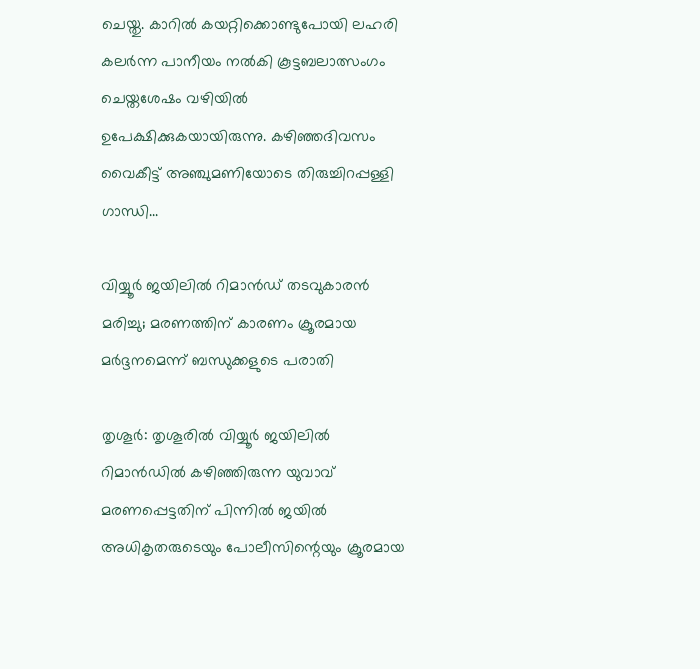ചെയ്തു. കാറിൽ കയറ്റിക്കൊണ്ടുപോയി ലഹരി കലർന്ന പാനീയം നൽകി കൂട്ടബലാത്സംഗം ചെയ്തശേഷം വഴിയിൽ ഉപേക്ഷിക്കുകയായിരുന്നു. കഴിഞ്ഞദിവസം വൈകീട്ട് അഞ്ചുമണിയോടെ തിരുച്ചിറപ്പള്ളി ഗാന്ധി...

വിയ്യൂർ ജയിലിൽ റിമാൻഡ് തടവുകാരൻ മരിച്ചു; മരണത്തിന് കാരണം ക്രൂരമായ മർദ്ദനമെന്ന് ബന്ധുക്കളുടെ പരാതി

തൃശൂർ: തൃശൂരിൽ വിയ്യൂർ ജയിലിൽ റിമാൻഡിൽ കഴിഞ്ഞിരുന്ന യുവാവ് മരണപ്പെട്ടതിന് പിന്നിൽ ജയിൽ അധികൃതരുടെയും പോലീസിന്റെയും ക്രൂരമായ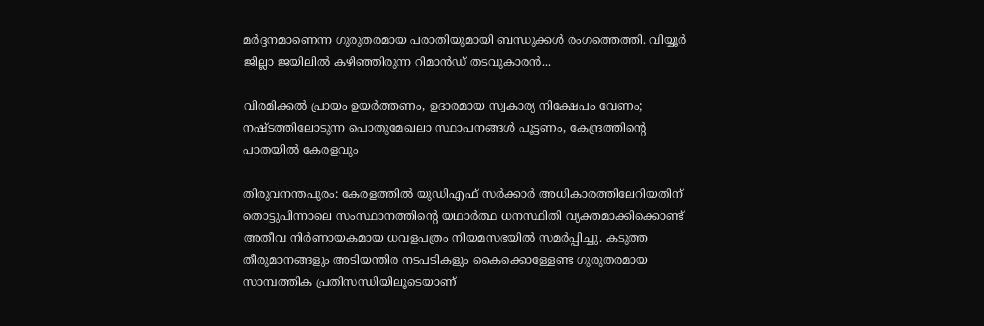മർദ്ദനമാണെന്ന ഗുരുതരമായ പരാതിയുമായി ബന്ധുക്കൾ രംഗത്തെത്തി. വിയ്യൂർ ജില്ലാ ജയിലിൽ കഴിഞ്ഞിരുന്ന റിമാൻഡ് തടവുകാരൻ...

വിരമിക്കൽ പ്രായം ഉയർത്തണം, ഉദാരമായ സ്വകാര്യ നിക്ഷേപം വേണം; നഷ്ടത്തിലോടുന്ന പൊതുമേഖലാ സ്ഥാപനങ്ങള്‍ പൂട്ടണം, കേന്ദ്രത്തിന്റെ പാതയില്‍ കേരളവും

തിരുവനന്തപുരം: കേരളത്തിൽ യുഡിഎഫ് സർക്കാർ അധികാരത്തിലേറിയതിന് തൊട്ടുപിന്നാലെ സംസ്ഥാനത്തിന്റെ യഥാർത്ഥ ധനസ്ഥിതി വ്യക്തമാക്കിക്കൊണ്ട് അതീവ നിർണായകമായ ധവളപത്രം നിയമസഭയിൽ സമർപ്പിച്ചു. കടുത്ത തീരുമാനങ്ങളും അടിയന്തിര നടപടികളും കൈക്കൊള്ളേണ്ട ഗുരുതരമായ സാമ്പത്തിക പ്രതിസന്ധിയിലൂടെയാണ്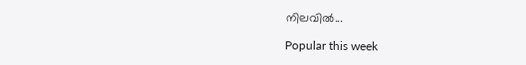നിലവിൽ...

Popular this week